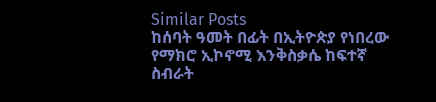Similar Posts
ከሰባት ዓመት በፊት በኢትዮጵያ የነበረው የማክሮ ኢኮኖሚ እንቅስቃሴ ከፍተኛ ስብራት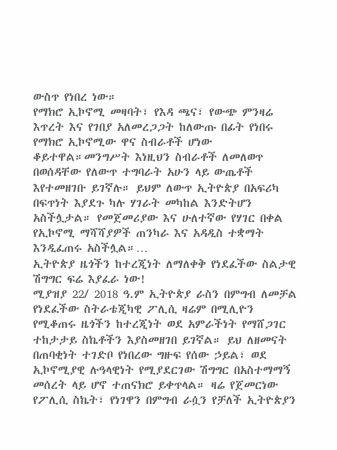ውስጥ የነበረ ነው።
የማክሮ ኢኮኖሚ መዛባት፣ የእዳ ጫና፣ የውጭ ምንዛሬ እጥረት እና የገበያ አለመረጋጋት ከለውጡ በፊት የነበሩ የማክሮ ኢኮኖሚው ዋና ስብራቶች ሆነው ቆይተዋል።መንግሥት እነዚህን ስብራቶች ለመለወጥ በወሰዳቸው የለውጥ ተግባራት አሁን ላይ ውጤቶች እየተመዘገቡ ይገኛሉ። ይህም ለውጥ ኢትዮጵያ በአፍሪካ በፍጥነት እያደጉ ካሉ ሃገራት መካከል እንድትሆን አስችሏታል። የመጀመሪያው እና ሁለተኛው የሃገር በቀል የኢኮኖሚ ማሻሻያዎች ጠንካራ እና አዳዲስ ተቋማት እንዲፈጠሩ አስችሏል።…
ኢትዮጵያ ዜጎችን ከተረጂነት ለማለቀቅ የነደፈችው ስልታዊ ሽግግር ፍሬ እያፈራ ነው!
ሚያዝያ 22/ 2018 ዓ.ም ኢትዮጵያ ራስን በምግብ ለመቻል የነደፈችው ስትራቴጂካዊ ፖሊሲ ዛሬም በሚሊዮን የሚቆጠሩ ዜጎችን ከተረጂነት ወደ አምራችነት የማሸጋገር ተከታታይ ስኬቶችን እያስመዘገበ ይገኛል። ይህ ለዘመናት በጠባቂነት ተገድቦ የነበረው ግዙፍ የሰው ኃይል፣ ወደ ኢኮኖሚያዊ ሉዓላዊነት የሚያደርገው ሽግግር በአስተማማኝ መሰረት ላይ ሆኖ ተጠናክሮ ይቀጥላል። ዛሬ የጀመርነው የፖሊሲ ስኬት፣ የነገዋን በምግብ ራሷን የቻለች ኢትዮጵያን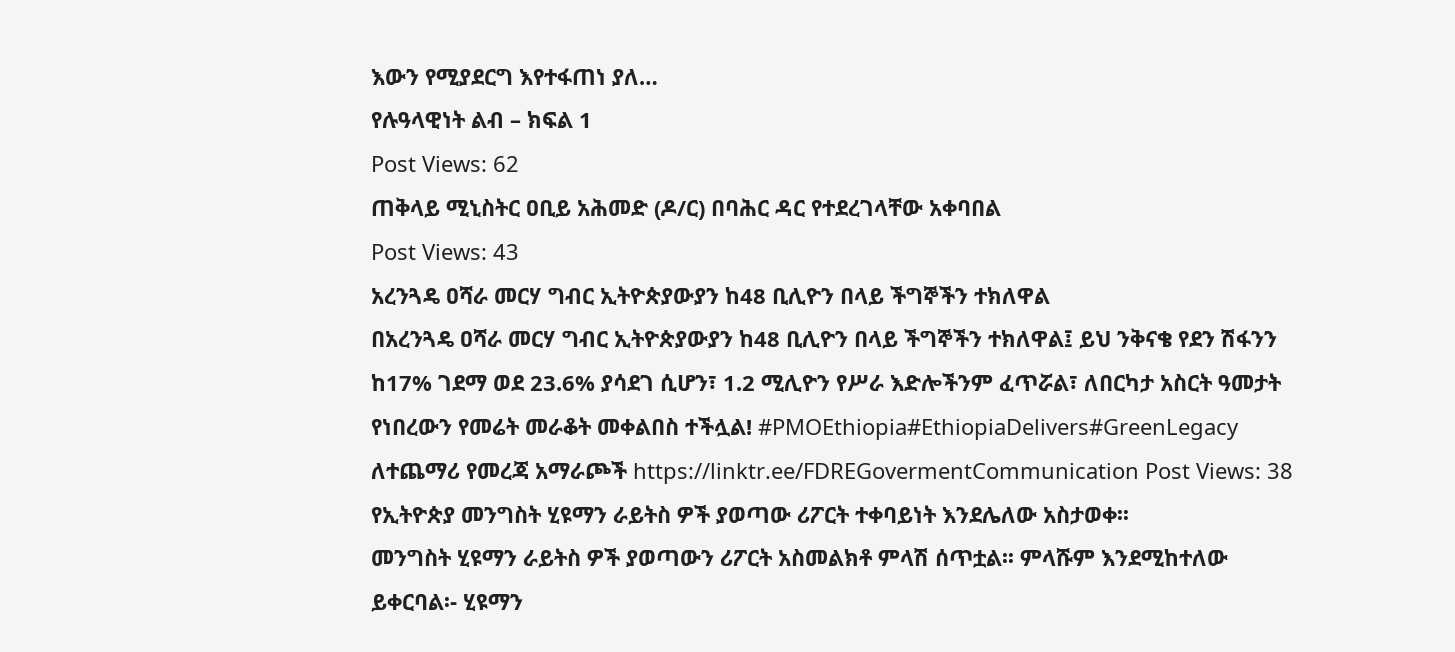እውን የሚያደርግ እየተፋጠነ ያለ…
የሉዓላዊነት ልብ – ክፍል 1
Post Views: 62
ጠቅላይ ሚኒስትር ዐቢይ አሕመድ (ዶ/ር) በባሕር ዳር የተደረገላቸው አቀባበል
Post Views: 43
አረንጓዴ ዐሻራ መርሃ ግብር ኢትዮጵያውያን ከ48 ቢሊዮን በላይ ችግኞችን ተክለዋል
በአረንጓዴ ዐሻራ መርሃ ግብር ኢትዮጵያውያን ከ48 ቢሊዮን በላይ ችግኞችን ተክለዋል፤ ይህ ንቅናቄ የደን ሽፋንን ከ17% ገደማ ወደ 23.6% ያሳደገ ሲሆን፣ 1.2 ሚሊዮን የሥራ እድሎችንም ፈጥሯል፣ ለበርካታ አስርት ዓመታት የነበረውን የመሬት መራቆት መቀልበስ ተችሏል! #PMOEthiopia#EthiopiaDelivers#GreenLegacy ለተጨማሪ የመረጃ አማራጮች https://linktr.ee/FDREGovermentCommunication Post Views: 38
የኢትዮጵያ መንግስት ሂዩማን ራይትስ ዎች ያወጣው ሪፖርት ተቀባይነት እንደሌለው አስታወቀ፡፡
መንግስት ሂዩማን ራይትስ ዎች ያወጣውን ሪፖርት አስመልክቶ ምላሽ ሰጥቷል፡፡ ምላሹም እንደሚከተለው ይቀርባል፡- ሂዩማን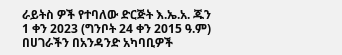ራይትስ ዎች የተባለው ድርጅት እ.ኤ.አ. ጁን 1 ቀን 2023 (ግንቦት 24 ቀን 2015 ዓ.ም) በሀገራችን በአንዳንድ አካባቢዎች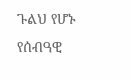ጉልህ የሆኑ የሰብዓዊ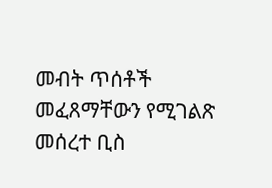መብት ጥሰቶች መፈጸማቸውን የሚገልጽ መሰረተ ቢስ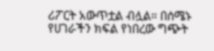ሪፖርት አውጥቷል ብሏል። በሰሜኑ የሀገራችን ክፍል የነበረው ግጭት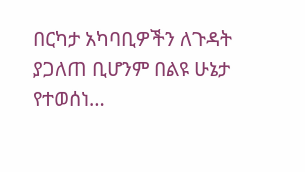በርካታ አካባቢዎችን ለጉዳት ያጋለጠ ቢሆንም በልዩ ሁኔታ የተወሰነ…